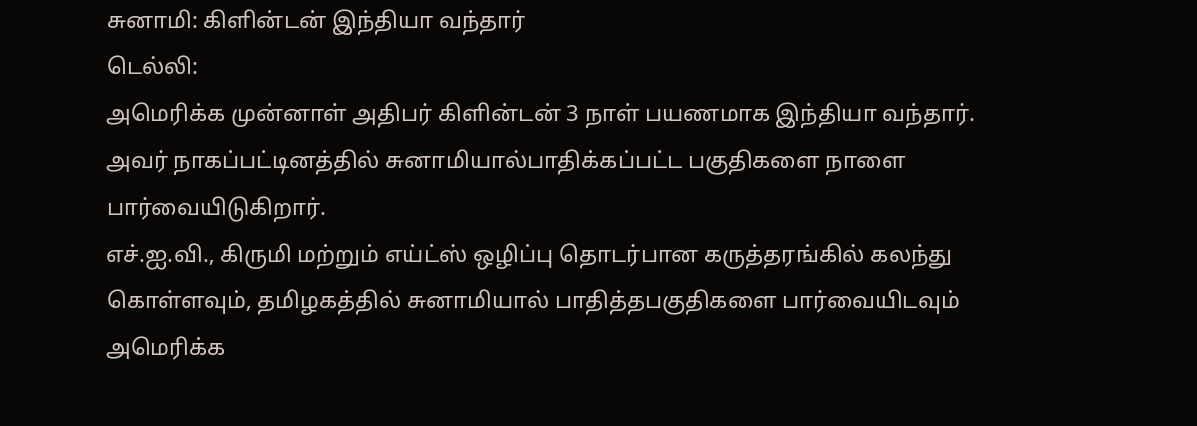சுனாமி: கிளின்டன் இந்தியா வந்தார்
டெல்லி:
அமெரிக்க முன்னாள் அதிபர் கிளின்டன் 3 நாள் பயணமாக இந்தியா வந்தார். அவர் நாகப்பட்டினத்தில் சுனாமியால்பாதிக்கப்பட்ட பகுதிகளை நாளை பார்வையிடுகிறார்.
எச்.ஐ.வி., கிருமி மற்றும் எய்ட்ஸ் ஒழிப்பு தொடர்பான கருத்தரங்கில் கலந்து கொள்ளவும், தமிழகத்தில் சுனாமியால் பாதித்தபகுதிகளை பார்வையிடவும் அமெரிக்க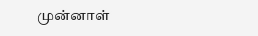முன்னாள்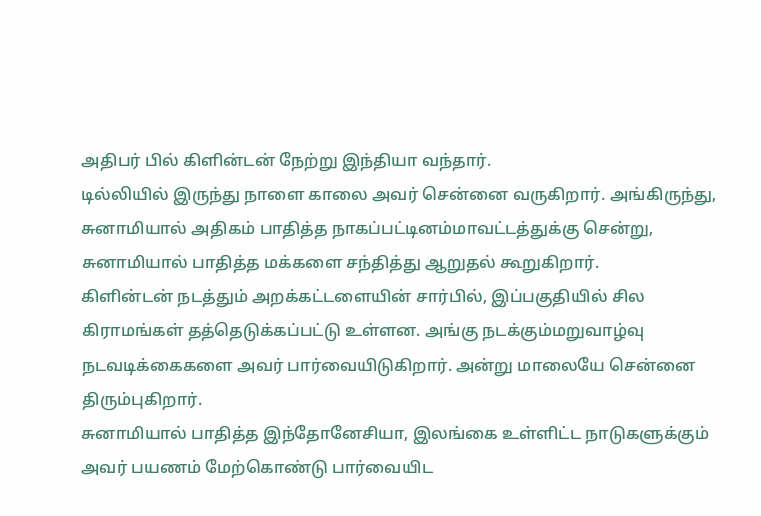அதிபர் பில் கிளின்டன் நேற்று இந்தியா வந்தார்.
டில்லியில் இருந்து நாளை காலை அவர் சென்னை வருகிறார். அங்கிருந்து, சுனாமியால் அதிகம் பாதித்த நாகப்பட்டினம்மாவட்டத்துக்கு சென்று, சுனாமியால் பாதித்த மக்களை சந்தித்து ஆறுதல் கூறுகிறார்.
கிளின்டன் நடத்தும் அறக்கட்டளையின் சார்பில், இப்பகுதியில் சில கிராமங்கள் தத்தெடுக்கப்பட்டு உள்ளன. அங்கு நடக்கும்மறுவாழ்வு நடவடிக்கைகளை அவர் பார்வையிடுகிறார். அன்று மாலையே சென்னை திரும்புகிறார்.
சுனாமியால் பாதித்த இந்தோனேசியா, இலங்கை உள்ளிட்ட நாடுகளுக்கும் அவர் பயணம் மேற்கொண்டு பார்வையிட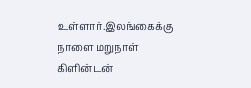உள்ளார்.இலங்கைக்கு நாளை மறுநாள் கிளின்டன்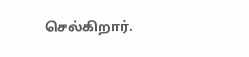செல்கிறார்.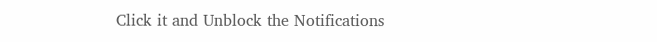Click it and Unblock the Notifications